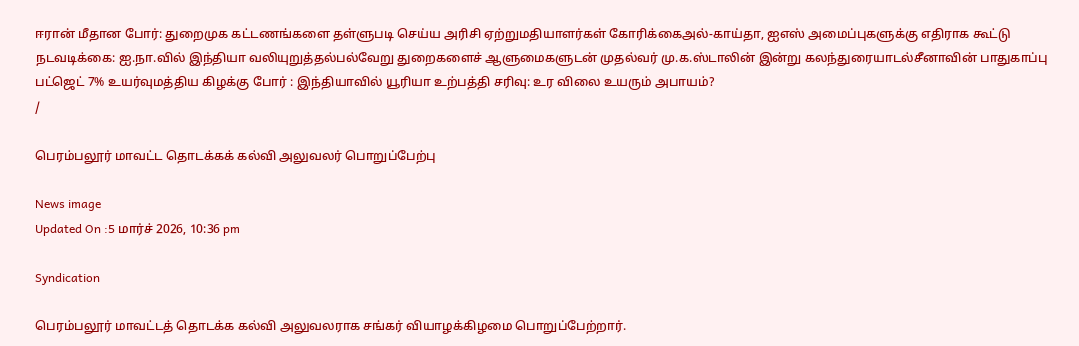ஈரான் மீதான போர்: துறைமுக கட்டணங்களை தள்ளுபடி செய்ய அரிசி ஏற்றுமதியாளர்கள் கோரிக்கைஅல்-காய்தா, ஐஎஸ் அமைப்புகளுக்கு எதிராக கூட்டு நடவடிக்கை: ஐ.நா.வில் இந்தியா வலியுறுத்தல்பல்வேறு துறைகளைச் ஆளுமைகளுடன் முதல்வர் மு.க.ஸ்டாலின் இன்று கலந்துரையாடல்சீனாவின் பாதுகாப்பு பட்ஜெட் 7% உயர்வுமத்திய கிழக்கு போர் : இந்தியாவில் யூரியா உற்பத்தி சரிவு: உர விலை உயரும் அபாயம்?
/

பெரம்பலூர் மாவட்ட தொடக்கக் கல்வி அலுவலர் பொறுப்பேற்பு

News image
Updated On :5 மார்ச் 2026, 10:36 pm

Syndication

பெரம்பலூர் மாவட்டத் தொடக்க கல்வி அலுவலராக சங்கர் வியாழக்கிழமை பொறுப்பேற்றார்.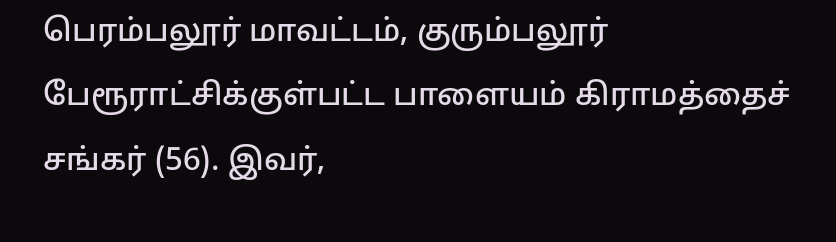பெரம்பலூர் மாவட்டம், குரும்பலூர் பேரூராட்சிக்குள்பட்ட பாளையம் கிராமத்தைச் சங்கர் (56). இவர்,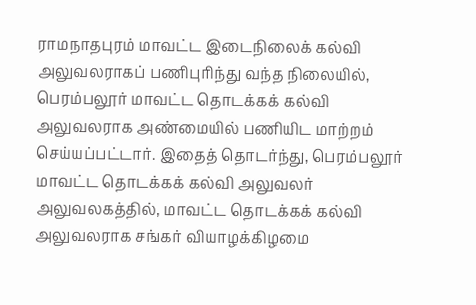ராமநாதபுரம் மாவட்ட இடைநிலைக் கல்வி அலுவலராகப் பணிபுரிந்து வந்த நிலையில், பெரம்பலூர் மாவட்ட தொடக்கக் கல்வி அலுவலராக அண்மையில் பணியிட மாற்றம் செய்யப்பட்டார். இதைத் தொடர்ந்து, பெரம்பலூர் மாவட்ட தொடக்கக் கல்வி அலுவலர் அலுவலகத்தில், மாவட்ட தொடக்கக் கல்வி அலுவலராக சங்கர் வியாழக்கிழமை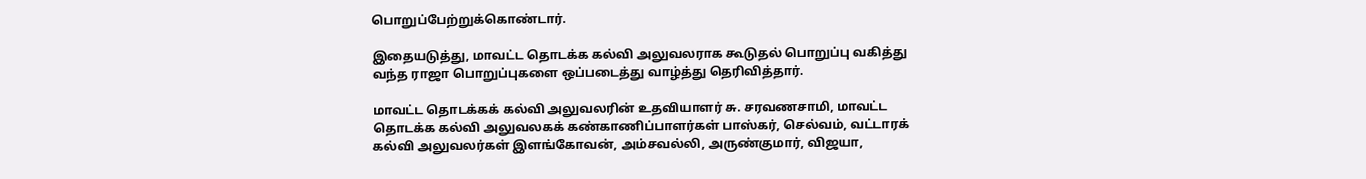பொறுப்பேற்றுக்கொண்டார்.

இதையடுத்து, மாவட்ட தொடக்க கல்வி அலுவலராக கூடுதல் பொறுப்பு வகித்து வந்த ராஜா பொறுப்புகளை ஒப்படைத்து வாழ்த்து தெரிவித்தார்.

மாவட்ட தொடக்கக் கல்வி அலுவலரின் உதவியாளர் சு. சரவணசாமி, மாவட்ட தொடக்க கல்வி அலுவலகக் கண்காணிப்பாளர்கள் பாஸ்கர், செல்வம், வட்டாரக் கல்வி அலுவலர்கள் இளங்கோவன், அம்சவல்லி, அருண்குமார், விஜயா,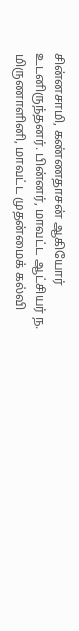சின்னசாமி, கண்ணதாசன் ஆகியோர் உடனிருந்தனர். பின்னர், மாவட்ட ஆட்சியர் ந. மிருணாளினி, மாவட்ட முதன்மைக் கல்வி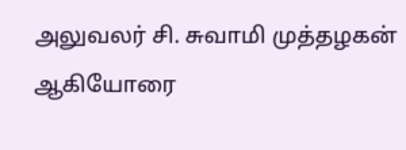அலுவலர் சி. சுவாமி முத்தழகன் ஆகியோரை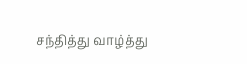சந்தித்து வாழ்த்து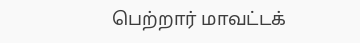பெற்றார் மாவட்டக்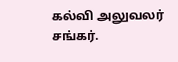கல்வி அலுவலர் சங்கர்.